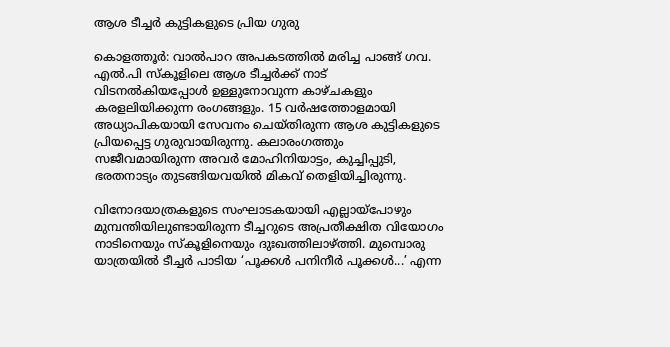ആശ ടീച്ചർ കുട്ടികളുടെ പ്രിയ ഗുരു

കൊളത്തൂർ: വാൽപാറ അപകടത്തിൽ മരിച്ച പാങ്ങ് ഗവ. എൽ.പി സ്കൂളിലെ ആശ ടീച്ചർക്ക് നാട് വിടനൽകിയപ്പോൾ ഉള്ളുനോവുന്ന കാഴ്ചകളും കരളലിയിക്കുന്ന രംഗങ്ങളും. 15 വർഷത്തോളമായി അധ്യാപികയായി സേവനം ചെയ്തിരുന്ന ആശ കുട്ടികളുടെ പ്രിയപ്പെട്ട ഗുരുവായിരുന്നു. കലാരംഗത്തും സജീവമായിരുന്ന അവർ മോഹിനിയാട്ടം, കുച്ചിപ്പുടി, ഭരതനാട്യം തുടങ്ങിയവയിൽ മികവ് തെളിയിച്ചിരുന്നു.

വിനോദയാത്രകളുടെ സംഘാടകയായി എല്ലായ്പോഴും മുമ്പന്തിയിലുണ്ടായിരുന്ന ടീച്ചറുടെ അപ്രതീക്ഷിത വിയോഗം നാടിനെയും സ്കൂളിനെയും ദുഃഖത്തിലാഴ്ത്തി. മുമ്പൊരു യാത്രയിൽ ടീച്ചർ പാടിയ ‘പൂക്കൾ പനിനീർ പൂക്കൾ...’ എന്ന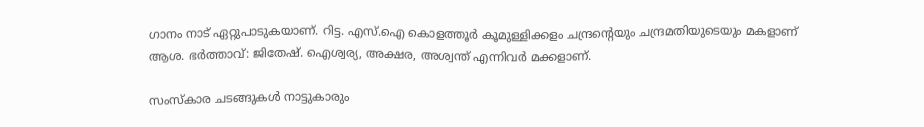ഗാനം നാട് ഏറ്റുപാടുകയാണ്. റിട്ട. എസ്‌.ഐ കൊളത്തൂർ കൂമുള്ളിക്കളം ചന്ദ്രന്റെയും ചന്ദ്രമതിയുടെയും മകളാണ് ആശ. ഭർത്താവ്: ജിതേഷ്. ഐശ്വര്യ, അക്ഷര, അശ്വന്ത് എന്നിവർ മക്കളാണ്.

സംസ്കാര ചടങ്ങുകൾ നാട്ടുകാരും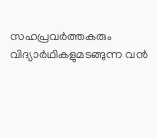സഹപ്രവർത്തകരും വിദ്യാർഥികളുമടങ്ങുന്ന വൻ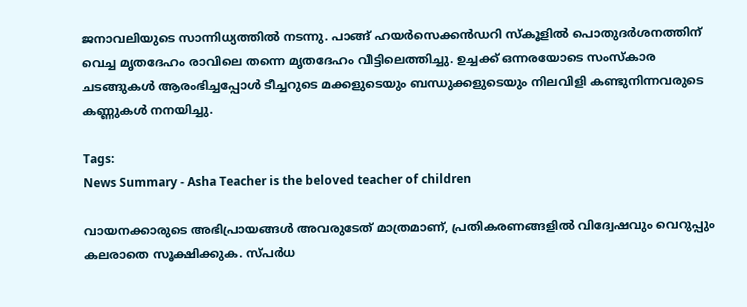ജനാവലിയുടെ സാന്നിധ്യത്തിൽ നടന്നു. പാങ്ങ് ഹയർസെക്കൻഡറി സ്കൂളിൽ പൊതുദർശനത്തിന് വെച്ച മൃതദേഹം രാവിലെ തന്നെ മൃതദേഹം വീട്ടിലെത്തിച്ചു. ഉച്ചക്ക് ഒന്നരയോടെ സംസ്‌കാര ചടങ്ങുകൾ ആരംഭിച്ചപ്പോൾ ടീച്ചറുടെ മക്കളുടെയും ബന്ധുക്കളുടെയും നിലവിളി കണ്ടുനിന്നവരുടെ കണ്ണുകൾ നനയിച്ചു.

Tags:
News Summary - Asha Teacher is the beloved teacher of children

വായനക്കാരുടെ അഭിപ്രായങ്ങള്‍ അവരുടേത് മാത്രമാണ്, പ്രതികരണങ്ങളിൽ വിദ്വേഷവും വെറുപ്പും കലരാതെ സൂക്ഷിക്കുക. സ്പർധ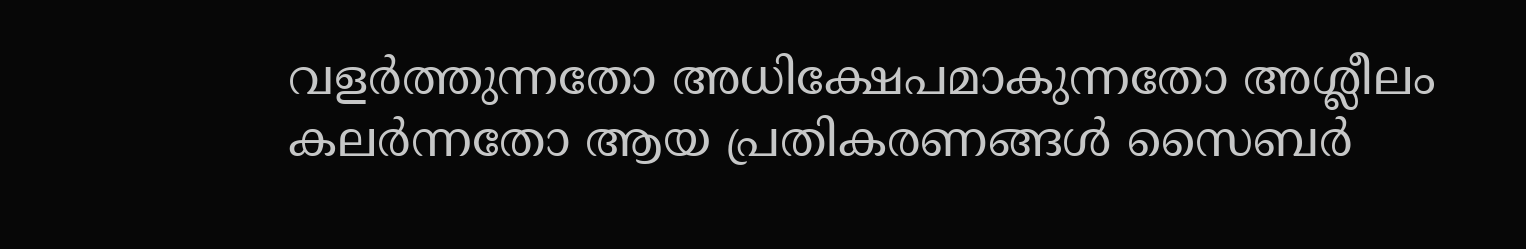വളർത്തുന്നതോ അധിക്ഷേപമാകുന്നതോ അശ്ലീലം കലർന്നതോ ആയ പ്രതികരണങ്ങൾ സൈബർ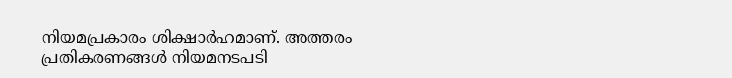നിയമപ്രകാരം ശിക്ഷാർഹമാണ്. അത്തരം പ്രതികരണങ്ങൾ നിയമനടപടി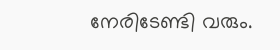നേരിടേണ്ടി വരും.